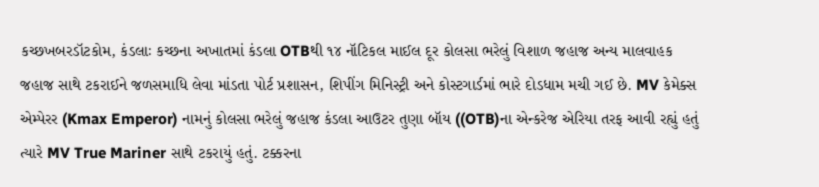કચ્છખબરડૉટકોમ, કંડલાઃ કચ્છના અખાતમાં કંડલા OTBથી ૧૪ નૉટિકલ માઈલ દૂર કોલસા ભરેલું વિશાળ જહાજ અન્ય માલવાહક જહાજ સાથે ટકરાઈને જળસમાધિ લેવા માંડતા પોર્ટ પ્રશાસન, શિપીંગ મિનિસ્ટ્રી અને કોસ્ટગાર્ડમાં ભારે દોડધામ મચી ગઈ છે. MV કેમેક્સ એમ્પેરર (Kmax Emperor) નામનું કોલસા ભરેલું જહાજ કંડલા આઉટર તુણા બૉય ((OTB)ના એન્કરેજ એરિયા તરફ આવી રહ્યું હતું ત્યારે MV True Mariner સાથે ટકરાયું હતું. ટક્કરના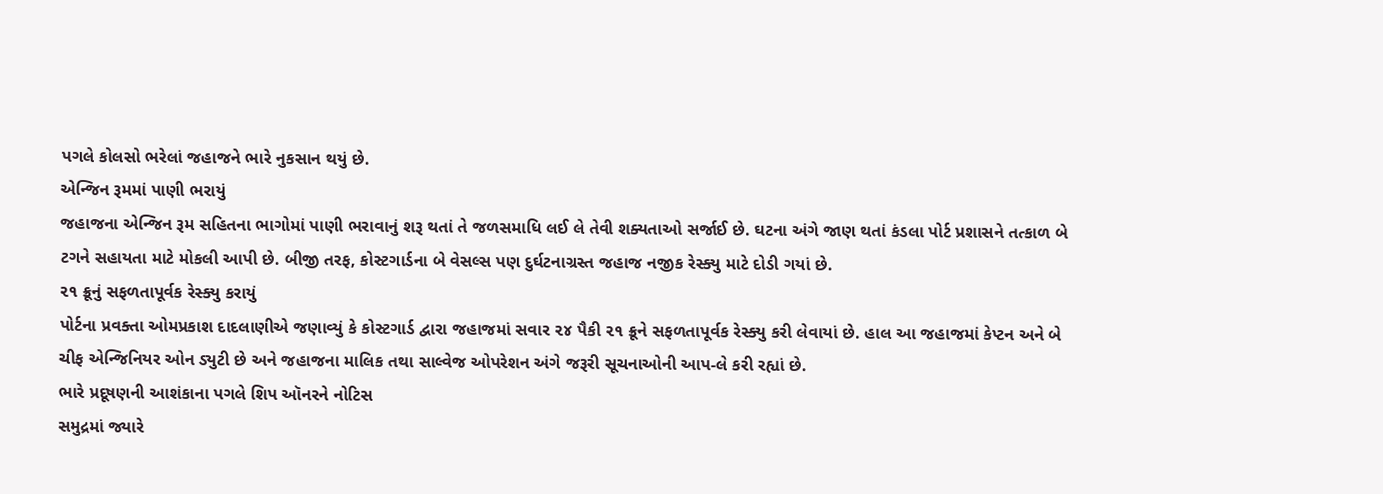પગલે કોલસો ભરેલાં જહાજને ભારે નુકસાન થયું છે.
એન્જિન રૂમમાં પાણી ભરાયું
જહાજના એન્જિન રૂમ સહિતના ભાગોમાં પાણી ભરાવાનું શરૂ થતાં તે જળસમાધિ લઈ લે તેવી શક્યતાઓ સર્જાઈ છે. ઘટના અંગે જાણ થતાં કંડલા પોર્ટ પ્રશાસને તત્કાળ બે ટગને સહાયતા માટે મોકલી આપી છે. બીજી તરફ, કોસ્ટગાર્ડના બે વેસલ્સ પણ દુર્ઘટનાગ્રસ્ત જહાજ નજીક રેસ્ક્યુ માટે દોડી ગયાં છે.
૨૧ ક્રૂનું સફળતાપૂર્વક રેસ્ક્યુ કરાયું
પોર્ટના પ્રવક્તા ઓમપ્રકાશ દાદલાણીએ જણાવ્યું કે કોસ્ટગાર્ડ દ્વારા જહાજમાં સવાર ૨૪ પૈકી ૨૧ ક્રૂને સફળતાપૂર્વક રેસ્ક્યુ કરી લેવાયાં છે. હાલ આ જહાજમાં કેપ્ટન અને બે ચીફ એન્જિનિયર ઓન ડ્યુટી છે અને જહાજના માલિક તથા સાલ્વેજ ઓપરેશન અંગે જરૂરી સૂચનાઓની આપ-લે કરી રહ્યાં છે.
ભારે પ્રદૂષણની આશંકાના પગલે શિપ ઑનરને નોટિસ
સમુદ્રમાં જ્યારે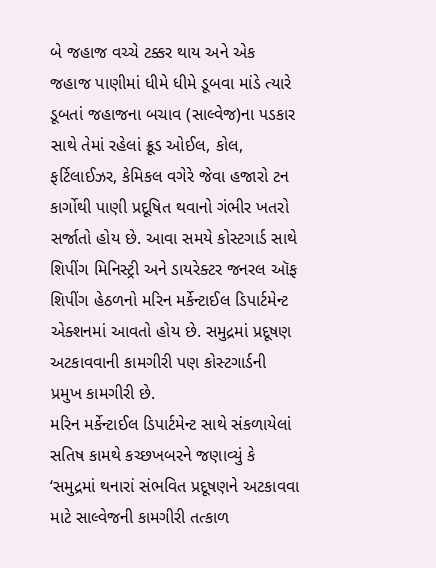બે જહાજ વચ્ચે ટક્કર થાય અને એક જહાજ પાણીમાં ધીમે ધીમે ડૂબવા માંડે ત્યારે ડૂબતાં જહાજના બચાવ (સાલ્વેજ)ના પડકાર સાથે તેમાં રહેલાં ક્રૂડ ઓઈલ, કોલ, ફર્ટિલાઈઝર, કેમિકલ વગેરે જેવા હજારો ટન કાર્ગોથી પાણી પ્રદૂષિત થવાનો ગંભીર ખતરો સર્જાતો હોય છે. આવા સમયે કોસ્ટગાર્ડ સાથે શિપીંગ મિનિસ્ટ્રી અને ડાયરેક્ટર જનરલ ઑફ શિપીંગ હેઠળનો મરિન મર્કેન્ટાઈલ ડિપાર્ટમેન્ટ એક્શનમાં આવતો હોય છે. સમુદ્રમાં પ્રદૂષણ અટકાવવાની કામગીરી પણ કોસ્ટગાર્ડની પ્રમુખ કામગીરી છે.
મરિન મર્કેન્ટાઈલ ડિપાર્ટમેન્ટ સાથે સંકળાયેલાં સતિષ કામથે કચ્છખબરને જણાવ્યું કે ‘સમુદ્રમાં થનારાં સંભવિત પ્રદૂષણને અટકાવવા માટે સાલ્વેજની કામગીરી તત્કાળ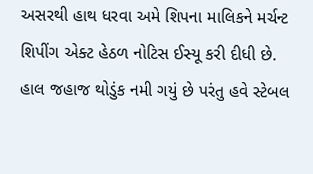અસરથી હાથ ધરવા અમે શિપના માલિકને મર્ચન્ટ શિપીંગ એક્ટ હેઠળ નોટિસ ઈસ્યૂ કરી દીધી છે. હાલ જહાજ થોડુંક નમી ગયું છે પરંતુ હવે સ્ટેબલ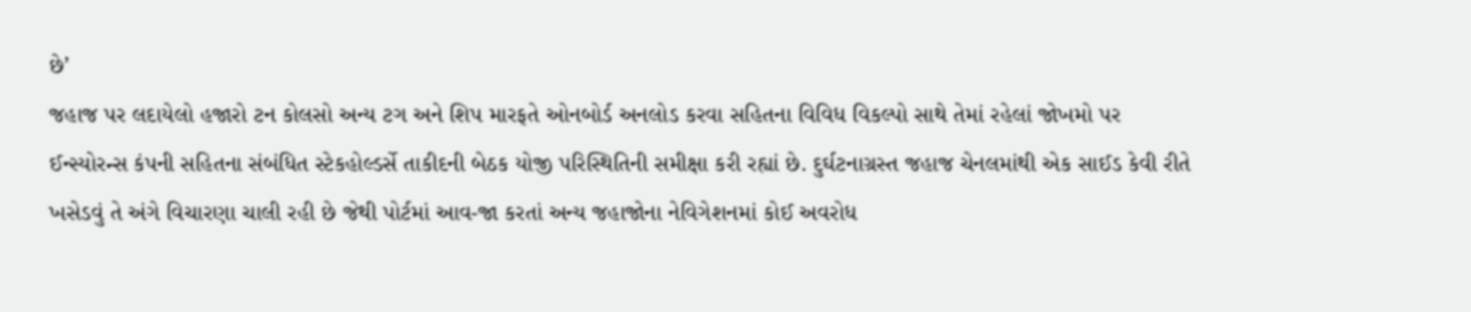છે’
જહાજ પર લદાયેલો હજારો ટન કોલસો અન્ય ટગ અને શિપ મારફતે ઓનબોર્ડ અનલોડ કરવા સહિતના વિવિધ વિકલ્પો સાથે તેમાં રહેલાં જોખમો પર ઈન્સ્યોરન્સ કંપની સહિતના સંબંધિત સ્ટેકહોલ્ડર્સે તાકીદની બેઠક યોજી પરિસ્થિતિની સમીક્ષા કરી રહ્યાં છે. દુર્ઘટનાગ્રસ્ત જહાજ ચેનલમાંથી એક સાઈડ કેવી રીતે ખસેડવું તે અંગે વિચારણા ચાલી રહી છે જેથી પોર્ટમાં આવ-જા કરતાં અન્ય જહાજોના નેવિગેશનમાં કોઈ અવરોધ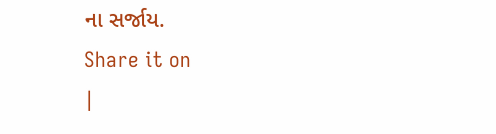ના સર્જાય.
Share it on
|